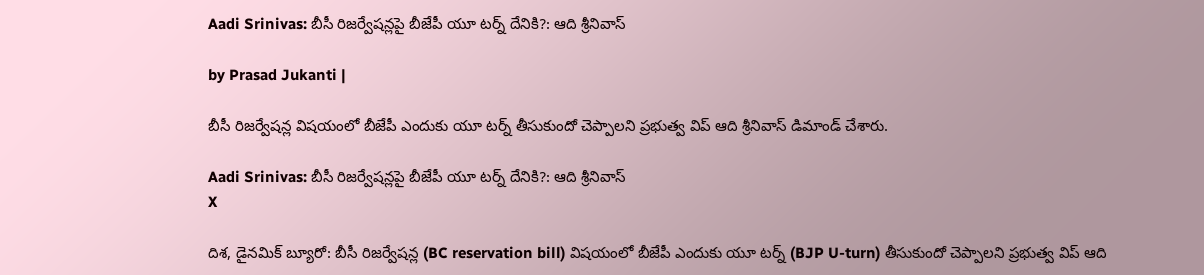Aadi Srinivas: బీసీ రిజర్వేషన్లపై బీజేపీ యూ టర్న్ దేనికి?: ఆది శ్రీనివాస్

by Prasad Jukanti |

బీసీ రిజర్వేషన్ల విషయంలో బీజేపీ ఎందుకు యూ టర్న్ తీసుకుందో చెప్పాలని ప్రభుత్వ విప్ ఆది శ్రీనివాస్ డిమాండ్ చేశారు.

Aadi Srinivas: బీసీ రిజర్వేషన్లపై బీజేపీ యూ టర్న్ దేనికి?: ఆది శ్రీనివాస్
X

దిశ, డైనమిక్ బ్యూరో: బీసీ రిజర్వేషన్ల (BC reservation bill) విషయంలో బీజేపీ ఎందుకు యూ టర్న్ (BJP U-turn) తీసుకుందో చెప్పాలని ప్రభుత్వ విప్ ఆది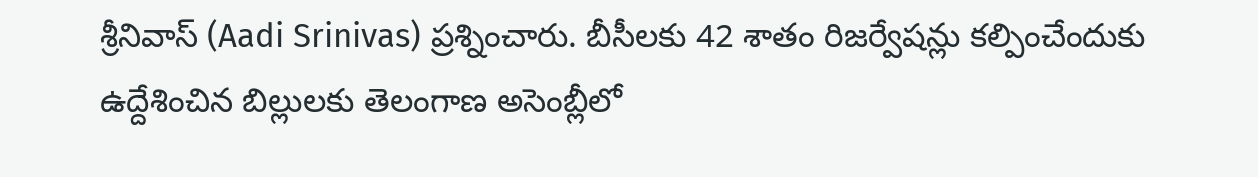శ్రీనివాస్ (Aadi Srinivas) ప్రశ్నించారు. బీసీలకు 42 శాతం రిజర్వేషన్లు కల్పించేందుకు ఉద్దేశించిన బిల్లులకు తెలంగాణ అసెంబ్లీలో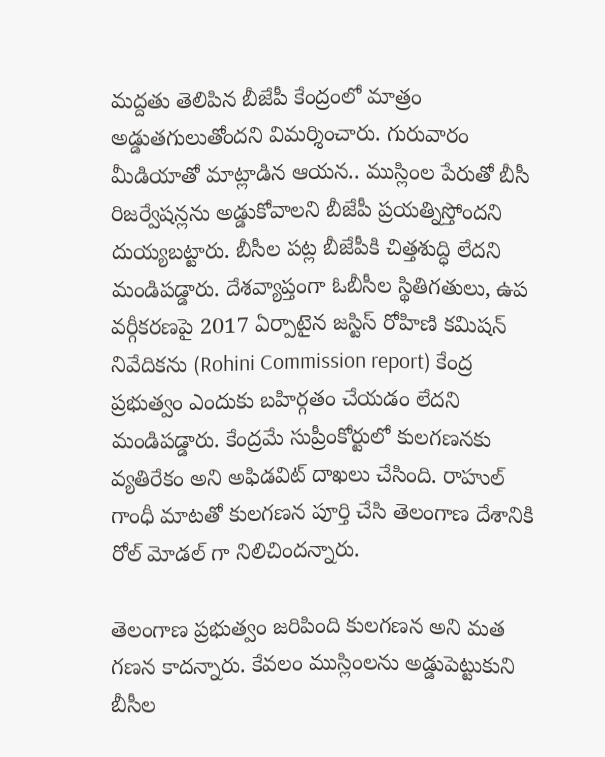మద్దతు తెలిపిన బీజేపీ కేంద్రంలో మాత్రం అడ్డుతగులుతోందని విమర్శించారు. గురువారం మీడియాతో మాట్లాడిన ఆయన.. ముస్లింల పేరుతో బీసీ రిజర్వేషన్లను అడ్డుకోవాలని బీజేపీ ప్రయత్నిస్తోందని దుయ్యబట్టారు. బీసీల పట్ల బీజేపీకి చిత్తశుద్ధి లేదని మండిపడ్డారు. దేశవ్యాప్తంగా ఓబీసీల స్థితిగతులు, ఉప వర్గీకరణపై 2017 ఏర్పాటైన జస్టిస్ రోహిణి కమిషన్ నివేదికను (Rohini Commission report) కేంద్ర ప్రభుత్వం ఎందుకు బహిర్గతం చేయడం లేదని మండిపడ్డారు. కేంద్రమే సుప్రీంకోర్టులో కులగణనకు వ్యతిరేకం అని అఫిడవిట్ దాఖలు చేసింది. రాహుల్ గాంధీ మాటతో కులగణన పూర్తి చేసి తెలంగాణ దేశానికి రోల్ మోడల్ గా నిలిచిందన్నారు.

తెలంగాణ ప్రభుత్వం జరిపింది కులగణన అని మత గణన కాదన్నారు. కేవలం ముస్లింలను అడ్డుపెట్టుకుని బీసీల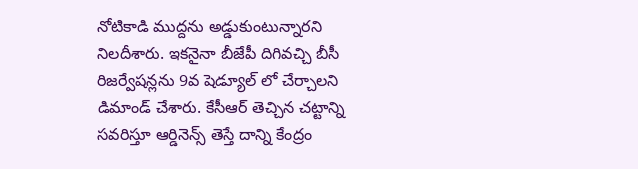నోటికాడి ముద్దను అడ్డుకుంటున్నారని నిలదీశారు. ఇకనైనా బీజేపీ దిగివచ్చి బీసీ రిజర్వేషన్లను 9వ షెడ్యూల్ లో చేర్చాలని డిమాండ్ చేశారు. కేసీఆర్ తెచ్చిన చట్టాన్ని సవరిస్తూ ఆర్డినెన్స్ తెస్తే దాన్ని కేంద్రం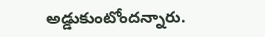అడ్డుకుంటోందన్నారు.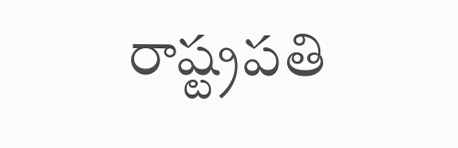రాష్ట్రపతి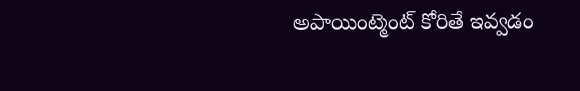అపాయింట్మెంట్ కోరితే ఇవ్వడం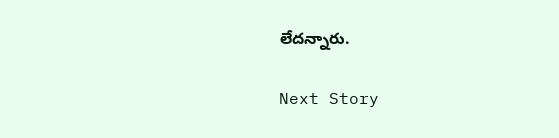లేదన్నారు.

Next Story